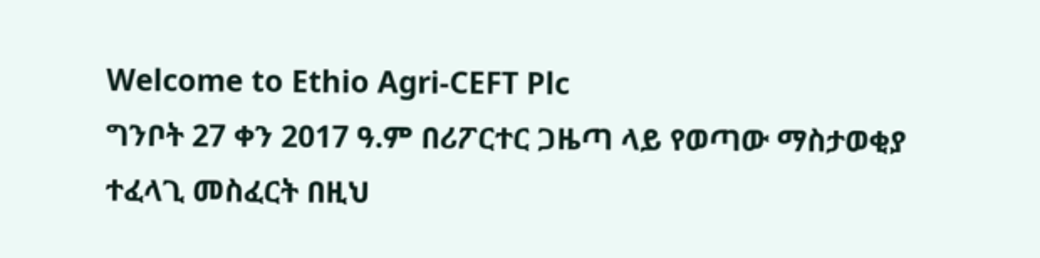Welcome to Ethio Agri-CEFT Plc
ግንቦት 27 ቀን 2017 ዓ.ም በሪፖርተር ጋዜጣ ላይ የወጣው ማስታወቂያ ተፈላጊ መስፈርት በዚህ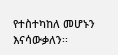የተስተካከለ መሆኑን እናሳውቃለን፡፡